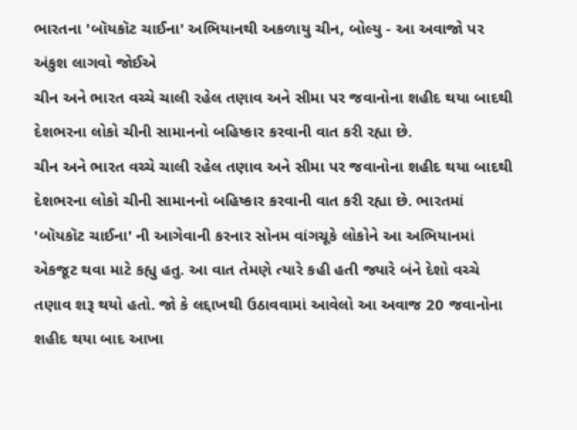ભારતના 'બૉયકૉટ ચાઈના' અભિયાનથી અકળાયુ ચીન, બોલ્યુ - આ અવાજો પર અંકુશ લાગવો જોઈએ
ચીન અને ભારત વચ્ચે ચાલી રહેલ તણાવ અને સીમા પર જવાનોના શહીદ થયા બાદથી દેશભરના લોકો ચીની સામાનનો બહિષ્કાર કરવાની વાત કરી રહ્યા છે.
ચીન અને ભારત વચ્ચે ચાલી રહેલ તણાવ અને સીમા પર જવાનોના શહીદ થયા બાદથી દેશભરના લોકો ચીની સામાનનો બહિષ્કાર કરવાની વાત કરી રહ્યા છે. ભારતમાં 'બૉયકૉટ ચાઈના' ની આગેવાની કરનાર સોનમ વાંગચૂકે લોકોને આ અભિયાનમાં એકજૂટ થવા માટે કહ્યુ હતુ. આ વાત તેમણે ત્યારે કહી હતી જ્યારે બંને દેશો વચ્ચે તણાવ શરૂ થયો હતો. જો કે લદ્દાખથી ઉઠાવવામાં આવેલો આ અવાજ 20 જવાનોના શહીદ થયા બાદ આખા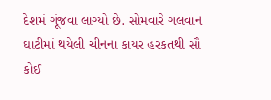દેશમં ગૂંજવા લાગ્યો છે. સોમવારે ગલવાન ઘાટીમાં થયેલી ચીનના કાયર હરકતથી સૌ કોઈ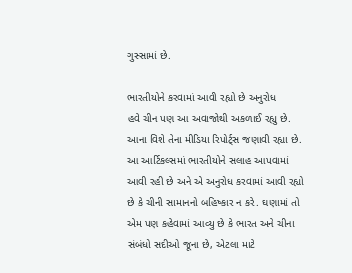ગુસ્સામાં છે.

ભારતીયોને કરવામાં આવી રહ્યો છે અનુરોધ
હવે ચીન પણ આ અવાજોથી અકળાઈ રહ્યુ છે. આના વિશે તેના મીડિયા રિપોર્ટ્સ જણાવી રહ્યા છે. આ આર્ટિકલ્સમાં ભારતીયોને સલાહ આપવામાં આવી રહી છે અને એ અનુરોધ કરવામાં આવી રહ્યો છે કે ચીની સામાનનો બહિષ્કાર ન કરે. ઘણામાં તો એમ પણ કહેવામાં આવ્યુ છે કે ભારત અને ચીના સંબંધો સદીઓ જૂના છે, એટલા માટે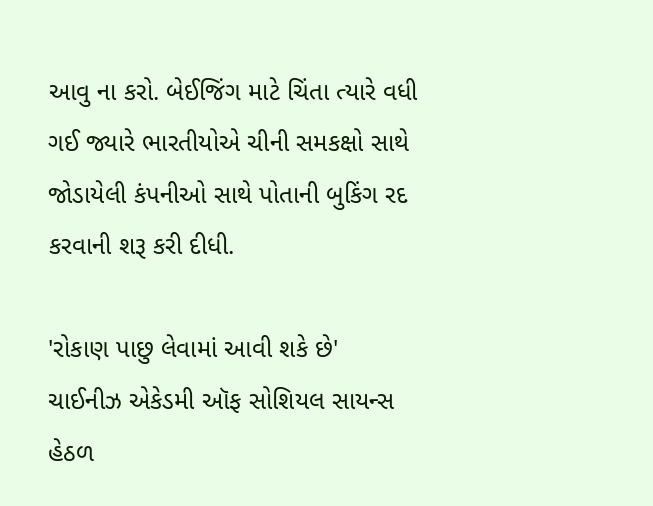આવુ ના કરો. બેઈજિંગ માટે ચિંતા ત્યારે વધી ગઈ જ્યારે ભારતીયોએ ચીની સમકક્ષો સાથે જોડાયેલી કંપનીઓ સાથે પોતાની બુકિંગ રદ કરવાની શરૂ કરી દીધી.

'રોકાણ પાછુ લેવામાં આવી શકે છે'
ચાઈનીઝ એકેડમી ઑફ સોશિયલ સાયન્સ હેઠળ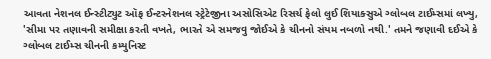આવતા નેશનલ ઈન્સ્ટીટ્યુટ ઑફ ઈન્ટરનેશનલ સ્ટ્રેટેજીના અસોસિએટ રિસર્ચ ફેલો લુઈ શિયાક્સુએ ગ્લોબલ ટાઈમ્સમાં લખ્યુ, 'સીમા પર તણાવની સમીક્ષા કરતી વખતે, ભારતે એ સમજવુ જોઈએ કે ચીનનો સંયમ નબળો નથી.' તમને જણાવી દઈએ કે ગ્લોબલ ટાઈમ્સ ચીનની કમ્યુનિસ્ટ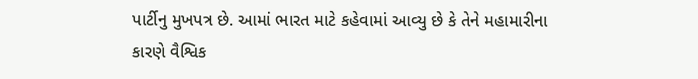પાર્ટીનુ મુખપત્ર છે. આમાં ભારત માટે કહેવામાં આવ્યુ છે કે તેને મહામારીના કારણે વૈશ્વિક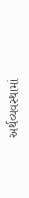અર્થવ્યવસ્થામાં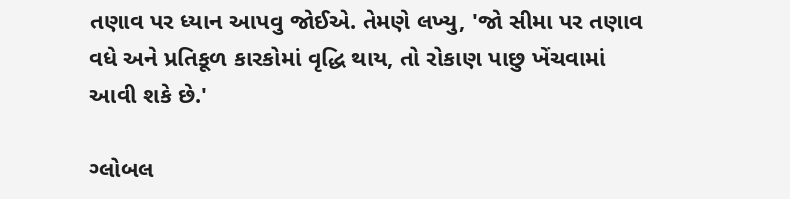તણાવ પર ધ્યાન આપવુ જોઈએ. તેમણે લખ્યુ, 'જો સીમા પર તણાવ વધે અને પ્રતિકૂળ કારકોમાં વૃદ્ધિ થાય, તો રોકાણ પાછુ ખેંચવામાં આવી શકે છે.'

ગ્લોબલ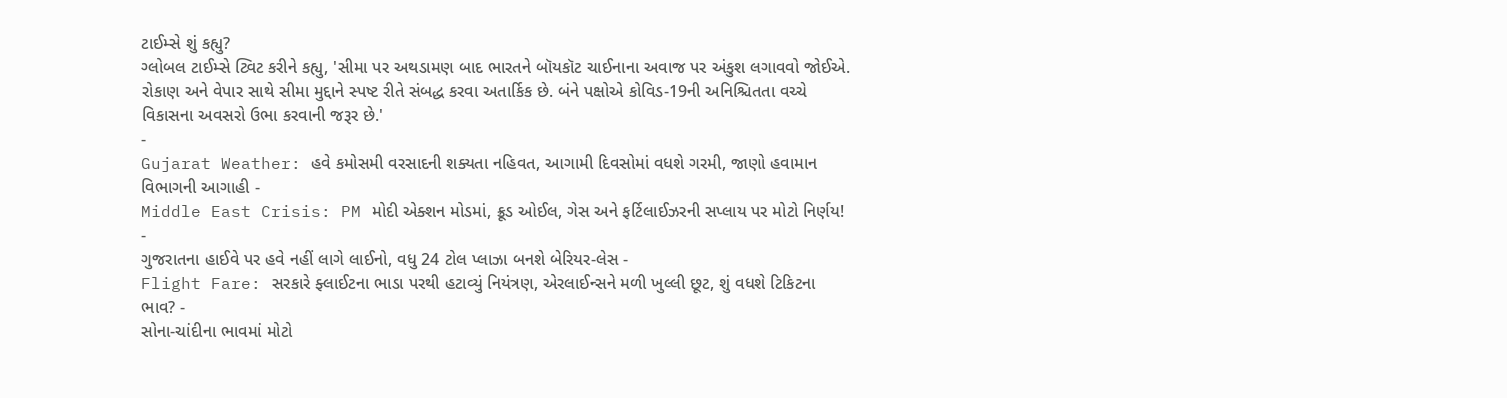ટાઈમ્સે શું કહ્યુ?
ગ્લોબલ ટાઈમ્સે ટ્વિટ કરીને કહ્યુ, 'સીમા પર અથડામણ બાદ ભારતને બૉયકૉટ ચાઈનાના અવાજ પર અંકુશ લગાવવો જોઈએ. રોકાણ અને વેપાર સાથે સીમા મુદ્દાને સ્પષ્ટ રીતે સંબદ્ધ કરવા અતાર્કિક છે. બંને પક્ષોએ કોવિડ-19ની અનિશ્ચિતતા વચ્ચે વિકાસના અવસરો ઉભા કરવાની જરૂર છે.'
-
Gujarat Weather: હવે કમોસમી વરસાદની શક્યતા નહિવત, આગામી દિવસોમાં વધશે ગરમી, જાણો હવામાન વિભાગની આગાહી -
Middle East Crisis: PM મોદી એક્શન મોડમાં, ક્રૂડ ઓઈલ, ગેસ અને ફર્ટિલાઈઝરની સપ્લાય પર મોટો નિર્ણય! -
ગુજરાતના હાઈવે પર હવે નહીં લાગે લાઈનો, વધુ 24 ટોલ પ્લાઝા બનશે બેરિયર-લેસ -
Flight Fare: સરકારે ફ્લાઈટના ભાડા પરથી હટાવ્યું નિયંત્રણ, એરલાઈન્સને મળી ખુલ્લી છૂટ, શું વધશે ટિકિટના ભાવ? -
સોના-ચાંદીના ભાવમાં મોટો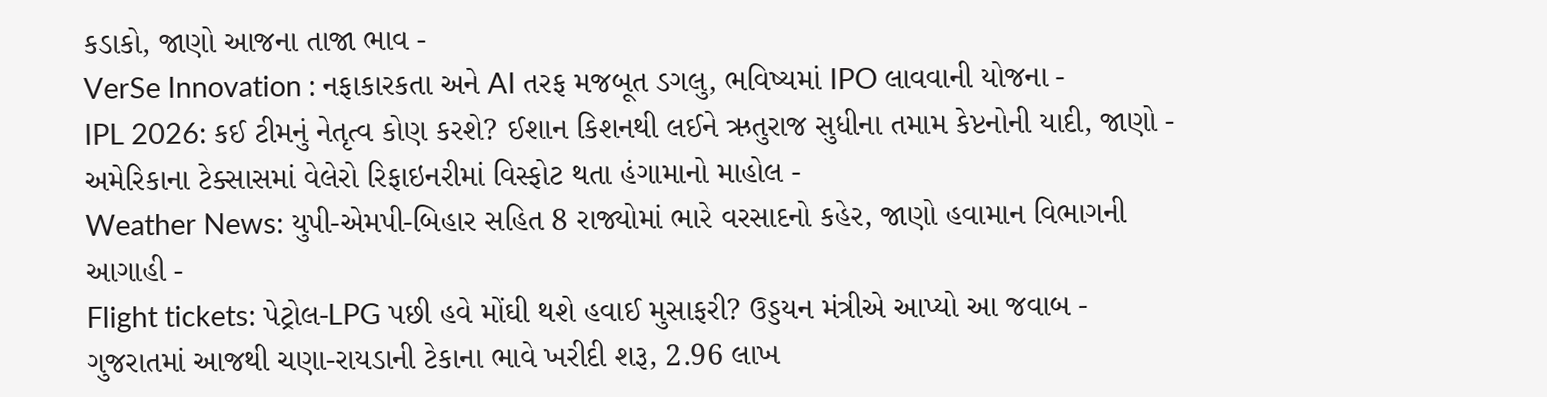કડાકો, જાણો આજના તાજા ભાવ -
VerSe Innovation : નફાકારકતા અને AI તરફ મજબૂત ડગલુ, ભવિષ્યમાં IPO લાવવાની યોજના -
IPL 2026: કઈ ટીમનું નેતૃત્વ કોણ કરશે? ઈશાન કિશનથી લઈને ઋતુરાજ સુધીના તમામ કેપ્ટનોની યાદી, જાણો -
અમેરિકાના ટેક્સાસમાં વેલેરો રિફાઇનરીમાં વિસ્ફોટ થતા હંગામાનો માહોલ -
Weather News: યુપી-એમપી-બિહાર સહિત 8 રાજ્યોમાં ભારે વરસાદનો કહેર, જાણો હવામાન વિભાગની આગાહી -
Flight tickets: પેટ્રોલ-LPG પછી હવે મોંઘી થશે હવાઈ મુસાફરી? ઉડ્ડયન મંત્રીએ આપ્યો આ જવાબ -
ગુજરાતમાં આજથી ચણા-રાયડાની ટેકાના ભાવે ખરીદી શરૂ, 2.96 લાખ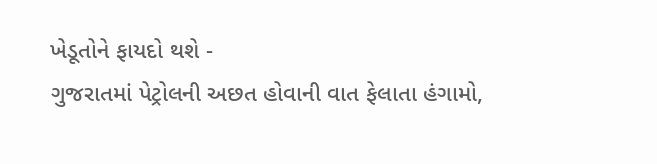ખેડૂતોને ફાયદો થશે -
ગુજરાતમાં પેટ્રોલની અછત હોવાની વાત ફેલાતા હંગામો,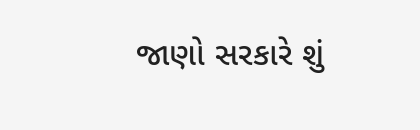જાણો સરકારે શું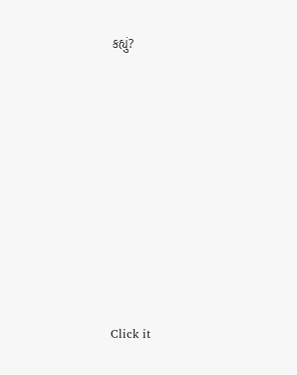કહ્યું?










Click it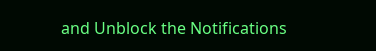and Unblock the Notifications